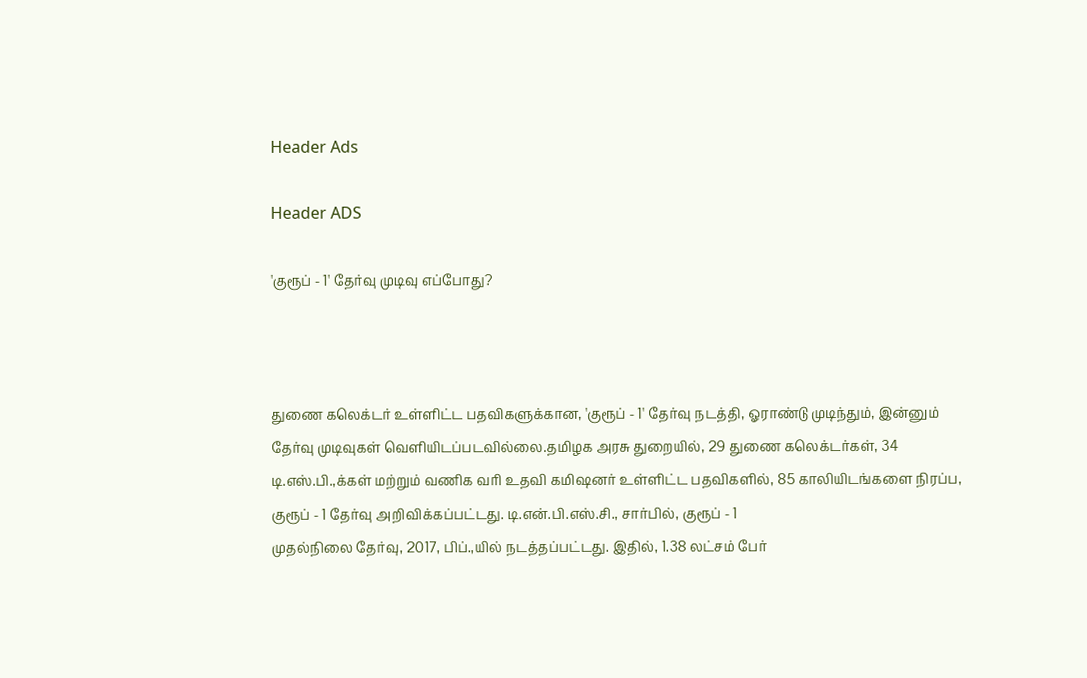Header Ads

Header ADS

'குரூப் - 1' தேர்வு முடிவு எப்போது?



துணை கலெக்டர் உள்ளிட்ட பதவிகளுக்கான, 'குரூப் - 1' தேர்வு நடத்தி, ஓராண்டு முடிந்தும், இன்னும் தேர்வு முடிவுகள் வெளியிடப்படவில்லை.தமிழக அரசு துறையில், 29 துணை கலெக்டர்கள், 34 டி.எஸ்.பி.,க்கள் மற்றும் வணிக வரி உதவி கமிஷனர் உள்ளிட்ட பதவிகளில், 85 காலியிடங்களை நிரப்ப, குரூப் - 1 தேர்வு அறிவிக்கப்பட்டது. டி.என்.பி.எஸ்.சி., சார்பில், குரூப் - 1
முதல்நிலை தேர்வு, 2017, பிப்.,யில் நடத்தப்பட்டது. இதில், 1.38 லட்சம் பேர்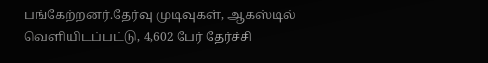பங்கேற்றனர்.தேர்வு முடிவுகள், ஆகஸ்டில் வெளியிடப்பட்டு, 4,602 பேர் தேர்ச்சி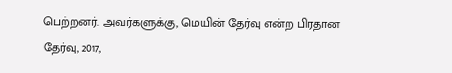பெற்றனர். அவர்களுக்கு, மெயின் தேர்வு என்ற பிரதான தேர்வு, 2017,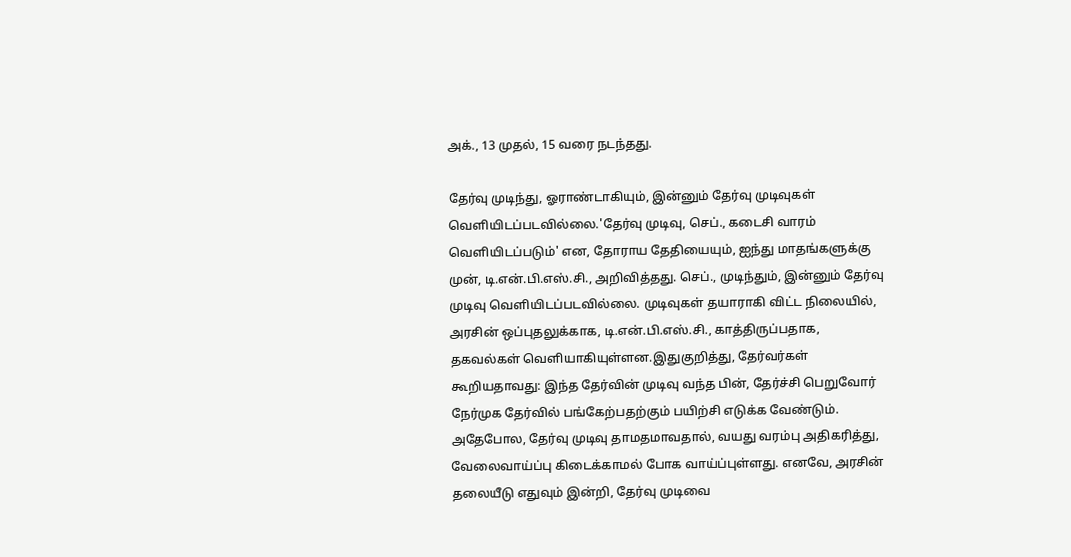அக்., 13 முதல், 15 வரை நடந்தது.

தேர்வு முடிந்து, ஓராண்டாகியும், இன்னும் தேர்வு முடிவுகள் வெளியிடப்படவில்லை.'தேர்வு முடிவு, செப்., கடைசி வாரம் வெளியிடப்படும்' என, தோராய தேதியையும், ஐந்து மாதங்களுக்கு முன், டி.என்.பி.எஸ்.சி., அறிவித்தது. செப்., முடிந்தும், இன்னும் தேர்வு முடிவு வெளியிடப்படவில்லை. முடிவுகள் தயாராகி விட்ட நிலையில், அரசின் ஒப்புதலுக்காக, டி.என்.பி.எஸ்.சி., காத்திருப்பதாக, தகவல்கள் வெளியாகியுள்ளன.இதுகுறித்து, தேர்வர்கள் கூறியதாவது: இந்த தேர்வின் முடிவு வந்த பின், தேர்ச்சி பெறுவோர் நேர்முக தேர்வில் பங்கேற்பதற்கும் பயிற்சி எடுக்க வேண்டும். அதேபோல, தேர்வு முடிவு தாமதமாவதால், வயது வரம்பு அதிகரித்து, வேலைவாய்ப்பு கிடைக்காமல் போக வாய்ப்புள்ளது. எனவே, அரசின் தலையீடு எதுவும் இன்றி, தேர்வு முடிவை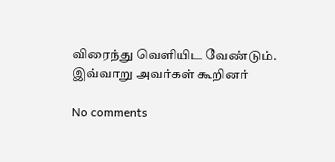விரைந்து வெளியிட வேண்டும். இவ்வாறு அவர்கள் கூறினர்

No comments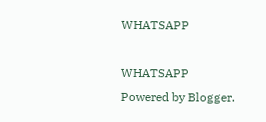WHATSAPP

WHATSAPP
Powered by Blogger.